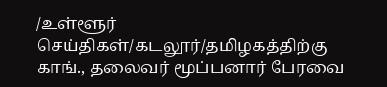/உள்ளூர் செய்திகள்/கடலூர்/தமிழகத்திற்கு காங்., தலைவர் மூப்பனார் பேரவை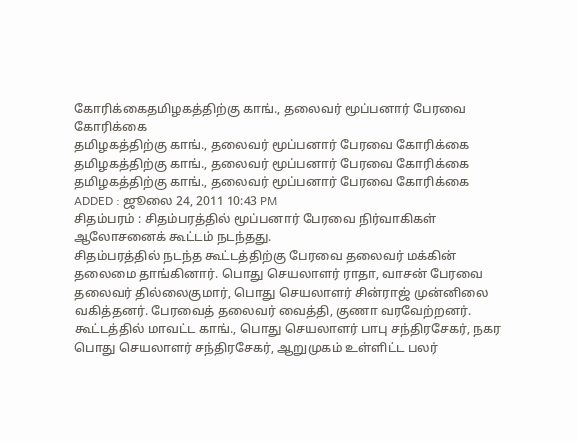கோரிக்கைதமிழகத்திற்கு காங்., தலைவர் மூப்பனார் பேரவை கோரிக்கை
தமிழகத்திற்கு காங்., தலைவர் மூப்பனார் பேரவை கோரிக்கை
தமிழகத்திற்கு காங்., தலைவர் மூப்பனார் பேரவை கோரிக்கை
தமிழகத்திற்கு காங்., தலைவர் மூப்பனார் பேரவை கோரிக்கை
ADDED : ஜூலை 24, 2011 10:43 PM
சிதம்பரம் : சிதம்பரத்தில் மூப்பனார் பேரவை நிர்வாகிகள் ஆலோசனைக் கூட்டம் நடந்தது.
சிதம்பரத்தில் நடந்த கூட்டத்திற்கு பேரவை தலைவர் மக்கின் தலைமை தாங்கினார். பொது செயலாளர் ராதா, வாசன் பேரவை தலைவர் தில்லைகுமார், பொது செயலாளர் சின்ராஜ் முன்னிலை வகித்தனர். பேரவைத் தலைவர் வைத்தி, குணா வரவேற்றனர்.
கூட்டத்தில் மாவட்ட காங்., பொது செயலாளர் பாபு சந்திரசேகர், நகர பொது செயலாளர் சந்திரசேகர், ஆறுமுகம் உள்ளிட்ட பலர்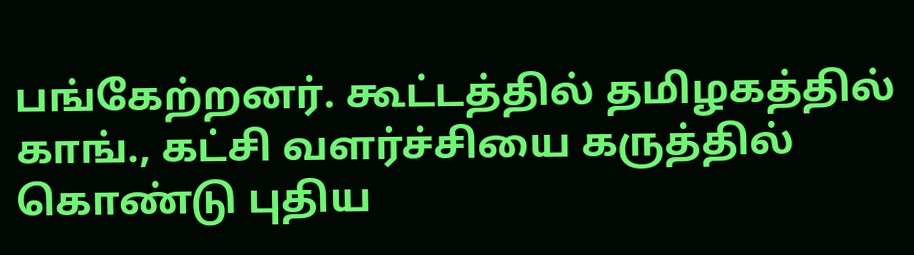பங்கேற்றனர். கூட்டத்தில் தமிழகத்தில் காங்., கட்சி வளர்ச்சியை கருத்தில் கொண்டு புதிய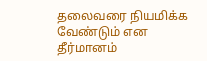தலைவரை நியமிக்க வேண்டும் என தீர்மானம்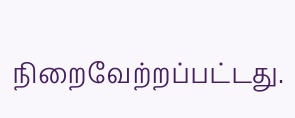நிறைவேற்றப்பட்டது.